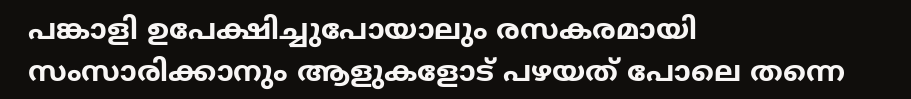പങ്കാളി ഉപേക്ഷിച്ചുപോയാലും രസകരമായി സംസാരിക്കാനും ആളുകളോട് പഴയത് പോലെ തന്നെ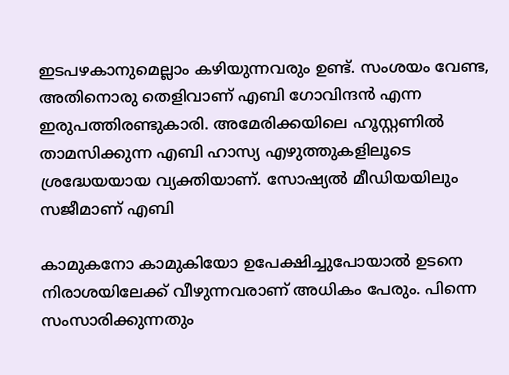ഇടപഴകാനുമെല്ലാം കഴിയുന്നവരും ഉണ്ട്. സംശയം വേണ്ട, അതിനൊരു തെളിവാണ് എബി ഗോവിന്ദന്‍ എന്ന ഇരുപത്തിരണ്ടുകാരി. അമേരിക്കയിലെ ഹൂസ്റ്റണില്‍ താമസിക്കുന്ന എബി ഹാസ്യ എഴുത്തുകളിലൂടെ ശ്രദ്ധേയയായ വ്യക്തിയാണ്. സോഷ്യല്‍ മീഡിയയിലും സജീമാണ് എബി

കാമുകനോ കാമുകിയോ ഉപേക്ഷിച്ചുപോയാല്‍ ഉടനെ നിരാശയിലേക്ക് വീഴുന്നവരാണ് അധികം പേരും. പിന്നെ സംസാരിക്കുന്നതും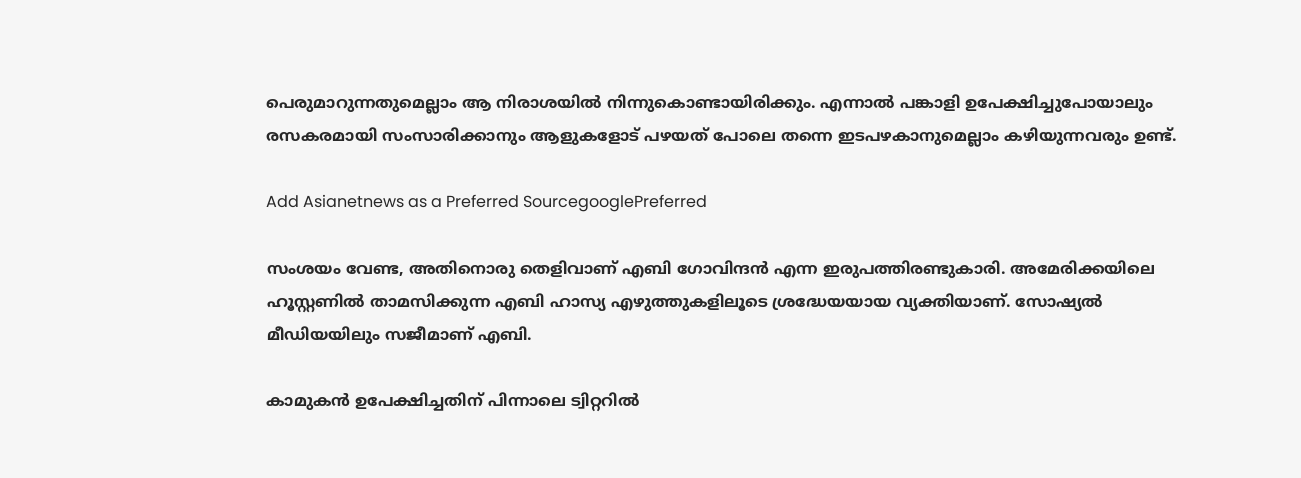പെരുമാറുന്നതുമെല്ലാം ആ നിരാശയില്‍ നിന്നുകൊണ്ടായിരിക്കും. എന്നാല്‍ പങ്കാളി ഉപേക്ഷിച്ചുപോയാലും രസകരമായി സംസാരിക്കാനും ആളുകളോട് പഴയത് പോലെ തന്നെ ഇടപഴകാനുമെല്ലാം കഴിയുന്നവരും ഉണ്ട്.

Add Asianetnews as a Preferred SourcegooglePreferred

സംശയം വേണ്ട, അതിനൊരു തെളിവാണ് എബി ഗോവിന്ദന്‍ എന്ന ഇരുപത്തിരണ്ടുകാരി. അമേരിക്കയിലെ ഹൂസ്റ്റണില്‍ താമസിക്കുന്ന എബി ഹാസ്യ എഴുത്തുകളിലൂടെ ശ്രദ്ധേയയായ വ്യക്തിയാണ്. സോഷ്യല്‍ മീഡിയയിലും സജീമാണ് എബി.

കാമുകന്‍ ഉപേക്ഷിച്ചതിന് പിന്നാലെ ട്വിറ്ററില്‍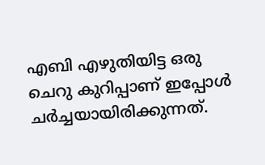എബി എഴുതിയിട്ട ഒരു ചെറു കുറിപ്പാണ് ഇപ്പോള്‍ ചര്‍ച്ചയായിരിക്കുന്നത്.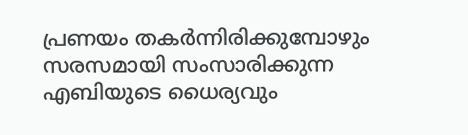പ്രണയം തകര്‍ന്നിരിക്കുമ്പോഴും സരസമായി സംസാരിക്കുന്ന എബിയുടെ ധൈര്യവും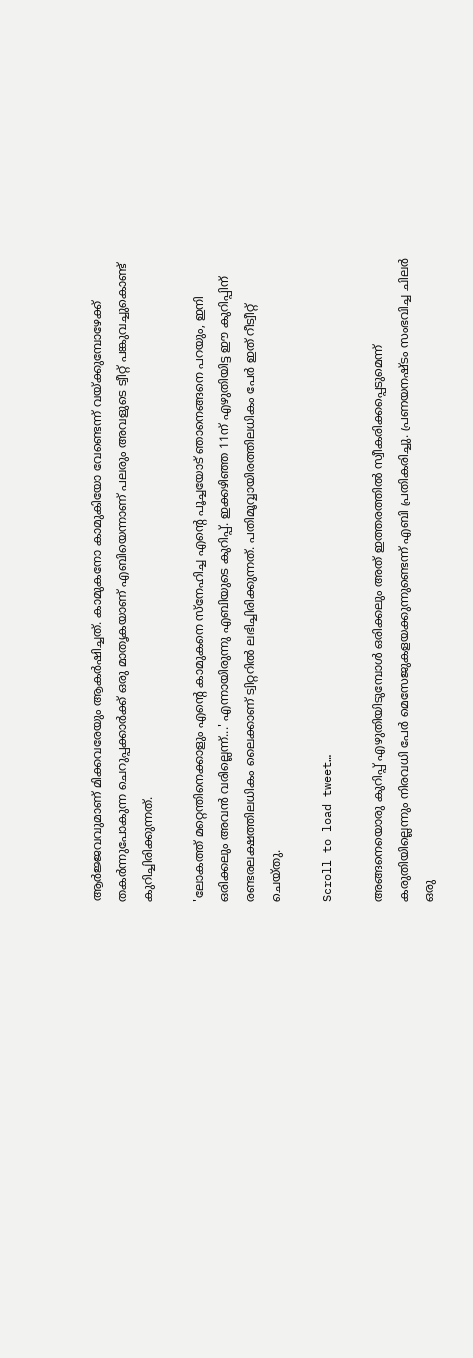ആര്‍ജ്ജവവുമാണ് മിക്കവരേയും ആകര്‍ഷിച്ചത്. കാമുകനോ കാമുകിയോ വേണ്ടെന്ന് വയ്ക്കുമ്പോഴേക്ക് തകര്‍ന്നുപോകുന്ന ചെറുപ്പക്കാര്‍ക്ക് ഒരു മാതൃകയാണ് എബിയെന്നാണ് പലരും അവളുടെ ട്വീറ്റ് പങ്കുവച്ചുകൊണ്ട് കുറിച്ചിരിക്കുന്നത്.

'ലോകത്ത് മറ്റെന്തിനെക്കാളും എന്റെ കാമുകനെ സ്‌നേഹിച്ച എന്റെ പൂച്ചയോട് ഞാനെങ്ങനെ പറയും, ഇനി ഒരിക്കലും അവന്‍ വരില്ലെന്ന്...' എന്നായിരുന്നു എബിയുടെ കുറിപ്പ്. ഇക്കഴിഞ്ഞ 11ന് എഴുതിയിട്ട ഈ കുറിപ്പിന് രണ്ടരലക്ഷത്തിലധികം ലൈക്കാണ് ട്വിറ്ററില്‍ ലഭിച്ചിരിക്കുന്നത്. പതിമൂവ്വായിരത്തിലധികം പേര്‍ ഇത് റീട്വീറ്റ് ചെയ്തു.

Scroll to load tweet…

അങ്ങനെയൊരു കുറിപ്പ് എഴുതിയിടുമ്പോള്‍ ഒരിക്കലും അത് ഇത്തരത്തില്‍ സ്വീകരിക്കപ്പെടുമെന്ന് കരുതിയില്ലെന്നും നിരവധി പേര്‍ മെസേജുകളയക്കുന്നുണ്ടെന്ന് എബി പ്രതികരിച്ചു. പ്രണയനഷ്ടം സംഭവിച്ച ചിലര്‍ ഒരു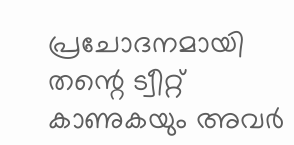പ്രചോദനമായി തന്റെ ട്വീറ്റ് കാണുകയും അവര്‍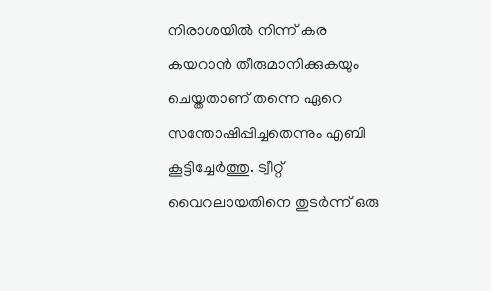നിരാശയില്‍ നിന്ന് കര കയറാന്‍ തീരുമാനിക്കുകയും ചെയ്തതാണ് തന്നെ ഏറെ സന്തോഷിപ്പിച്ചതെന്നും എബി കൂട്ടിച്ചേര്‍ത്തു. ട്വീറ്റ് വൈറലായതിനെ തുടര്‍ന്ന് ഒരു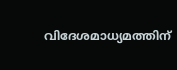വിദേശമാധ്യമത്തിന്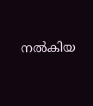നല്‍കിയ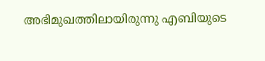അഭിമുഖത്തിലായിരുന്നു എബിയുടെ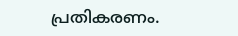പ്രതികരണം.